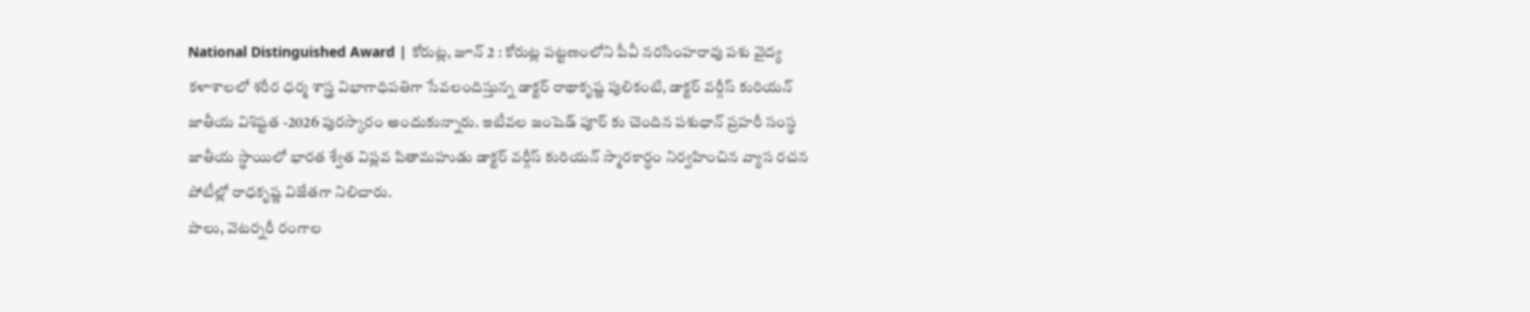National Distinguished Award | కోరుట్ల, జూన్ 2 : కోరుట్ల పట్టణంలోని పీవీ నరసింహరావు పశు వైద్య కళాశాలలో శరీర ధర్మ శాస్త్ర విభాగాధిపతిగా సేవలందిస్తున్న డాక్టర్ రాథాకృష్ణ పులికంటి, డాక్టర్ వర్గీస్ కురియన్ జాతీయ విశిష్టత -2026 పురస్కారం అందుకున్నారు. ఇటీవల జంషెడ్ పూర్ కు చెందిన పశుధాన్ ప్రహరీ సంస్థ జాతీయ స్థాయిలో భారత శ్వేత విప్లవ పితామహుడు డాక్టర్ వర్గీస్ కురియన్ స్మారకార్ధం నిర్వహించిన వ్యాస రచన పోటీల్లో రాధకృష్ణ విజేతగా నిలిచారు.
పాలు, వెటర్నరీ రంగాల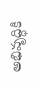అభివృద్ధికి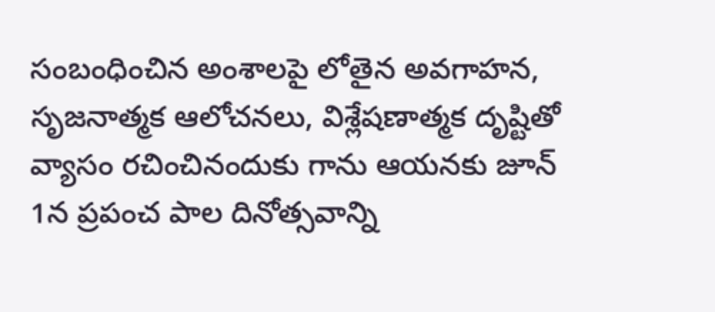సంబంధించిన అంశాలపై లోతైన అవగాహన, సృజనాత్మక ఆలోచనలు, విశ్లేషణాత్మక దృష్టితో వ్యాసం రచించినందుకు గాను ఆయనకు జూన్ 1న ప్రపంచ పాల దినోత్సవాన్ని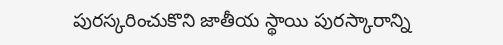పురస్కరించుకొని జాతీయ స్థాయి పురస్కారాన్ని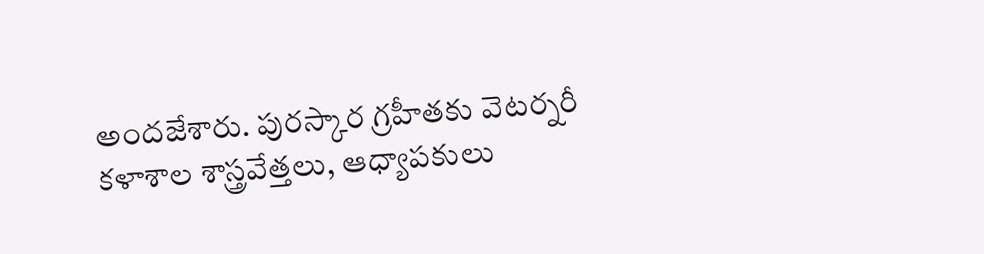అందజేశారు. పురస్కార గ్రహీతకు వెటర్నరీ కళాశాల శాస్త్రవేత్తలు, ఆధ్యాపకులు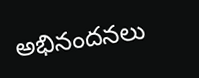అభినందనలు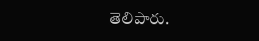తెలిపారు.